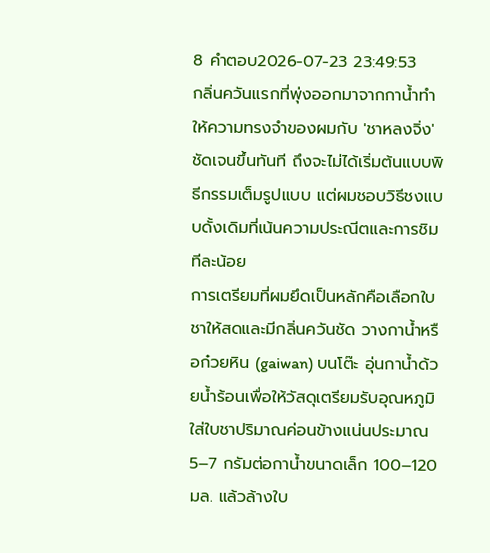8 คำตอบ2026-07-23 23:49:53
กลิ่นควันแรกที่พุ่งออกมาจากกาน้ำทำให้ความทรงจำของผมกับ 'ชาหลงจิ่ง' ชัดเจนขึ้นทันที ถึงจะไม่ได้เริ่มต้นแบบพิธีกรรมเต็มรูปแบบ แต่ผมชอบวิธีชงแบบดั้งเดิมที่เน้นความประณีตและการชิมทีละน้อย
การเตรียมที่ผมยึดเป็นหลักคือเลือกใบชาให้สดและมีกลิ่นควันชัด วางกาน้ำหรือก๋วยหิน (gaiwan) บนโต๊ะ อุ่นกาน้ำด้วยน้ำร้อนเพื่อให้วัสดุเตรียมรับอุณหภูมิ ใส่ใบชาปริมาณค่อนข้างแน่นประมาณ 5–7 กรัมต่อกาน้ำขนาดเล็ก 100–120 มล. แล้วล้างใบ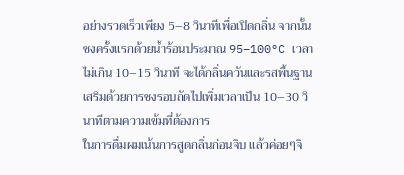อย่างรวดเร็วเพียง 5–8 วินาทีเพื่อเปิดกลิ่น จากนั้นชงครั้งแรกด้วยน้ำร้อนประมาณ 95–100°C เวลาไม่เกิน 10–15 วินาที จะได้กลิ่นควันและรสพื้นฐาน เสริมด้วยการชงรอบถัดไปเพิ่มเวลาเป็น 10–30 วินาทีตามความเข้มที่ต้องการ
ในการดื่มผมเน้นการสูดกลิ่นก่อนจิบ แล้วค่อยๆจิ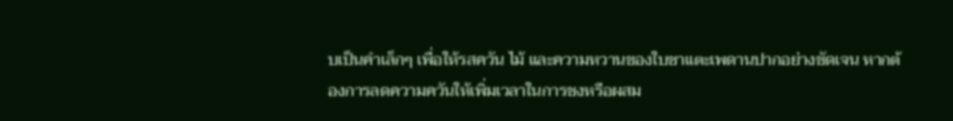บเป็นคำเล็กๆ เพื่อให้รสควัน ไม้ และความหวานของใบชาแตะเพดานปากอย่างชัดเจน หากต้องการลดความควันให้เพิ่มเวลาในการชงหรือผสม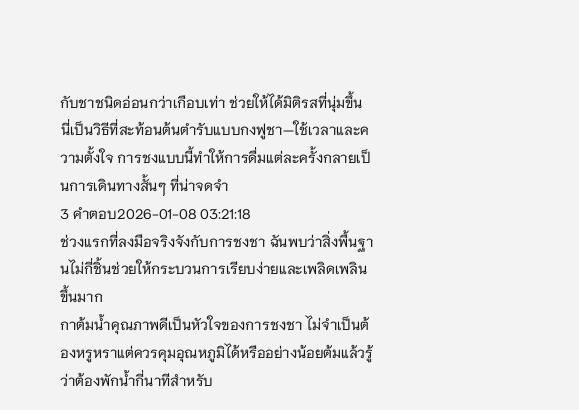กับชาชนิดอ่อนกว่าเกือบเท่า ช่วยให้ได้มิติรสที่นุ่มขึ้น นี่เป็นวิธีที่สะท้อนต้นตำรับแบบกงฟูชา—ใช้เวลาและความตั้งใจ การชงแบบนี้ทำให้การดื่มแต่ละครั้งกลายเป็นการเดินทางสั้นๆ ที่น่าจดจำ
3 คำตอบ2026-01-08 03:21:18
ช่วงแรกที่ลงมือจริงจังกับการชงชา ฉันพบว่าสิ่งพื้นฐานไม่กี่ชิ้นช่วยให้กระบวนการเรียบง่ายและเพลิดเพลินขึ้นมาก
กาต้มน้ำคุณภาพดีเป็นหัวใจของการชงชา ไม่จำเป็นต้องหรูหราแต่ควรคุมอุณหภูมิได้หรืออย่างน้อยต้มแล้วรู้ว่าต้องพักน้ำกี่นาทีสำหรับ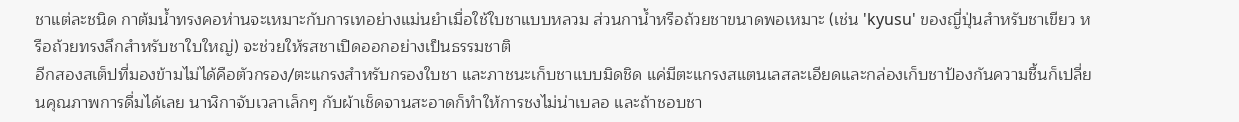ชาแต่ละชนิด กาต้มน้ำทรงคอห่านจะเหมาะกับการเทอย่างแม่นยำเมื่อใช้ใบชาแบบหลวม ส่วนกาน้ำหรือถ้วยชาขนาดพอเหมาะ (เช่น 'kyusu' ของญี่ปุ่นสำหรับชาเขียว หรือถ้วยทรงลึกสำหรับชาใบใหญ่) จะช่วยให้รสชาเปิดออกอย่างเป็นธรรมชาติ
อีกสองสเต็ปที่มองข้ามไม่ได้คือตัวกรอง/ตะแกรงสำหรับกรองใบชา และภาชนะเก็บชาแบบมิดชิด แค่มีตะแกรงสแตนเลสละเอียดและกล่องเก็บชาป้องกันความชื้นก็เปลี่ยนคุณภาพการดื่มได้เลย นาฬิกาจับเวลาเล็กๆ กับผ้าเช็ดจานสะอาดก็ทำให้การชงไม่น่าเบลอ และถ้าชอบชา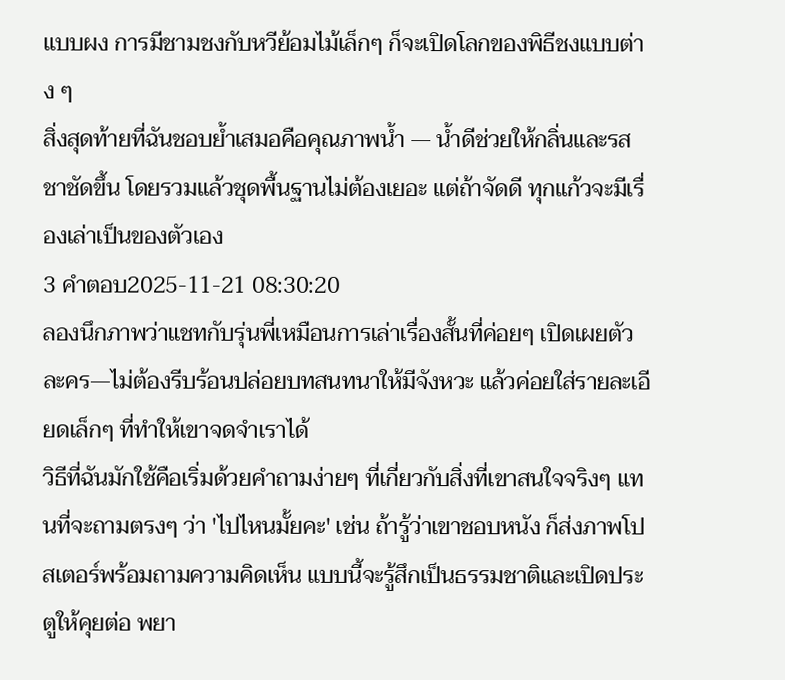แบบผง การมีชามชงกับหวีย้อมไม้เล็กๆ ก็จะเปิดโลกของพิธีชงแบบต่าง ๆ
สิ่งสุดท้ายที่ฉันชอบย้ำเสมอคือคุณภาพน้ำ — น้ำดีช่วยให้กลิ่นและรสชาชัดขึ้น โดยรวมแล้วชุดพื้นฐานไม่ต้องเยอะ แต่ถ้าจัดดี ทุกแก้วจะมีเรื่องเล่าเป็นของตัวเอง
3 คำตอบ2025-11-21 08:30:20
ลองนึกภาพว่าแชทกับรุ่นพี่เหมือนการเล่าเรื่องสั้นที่ค่อยๆ เปิดเผยตัวละคร—ไม่ต้องรีบร้อนปล่อยบทสนทนาให้มีจังหวะ แล้วค่อยใส่รายละเอียดเล็กๆ ที่ทำให้เขาจดจำเราได้
วิธีที่ฉันมักใช้คือเริ่มด้วยคำถามง่ายๆ ที่เกี่ยวกับสิ่งที่เขาสนใจจริงๆ แทนที่จะถามตรงๆ ว่า 'ไปไหนมั้ยคะ' เช่น ถ้ารู้ว่าเขาชอบหนัง ก็ส่งภาพโปสเตอร์พร้อมถามความคิดเห็น แบบนี้จะรู้สึกเป็นธรรมชาติและเปิดประตูให้คุยต่อ พยา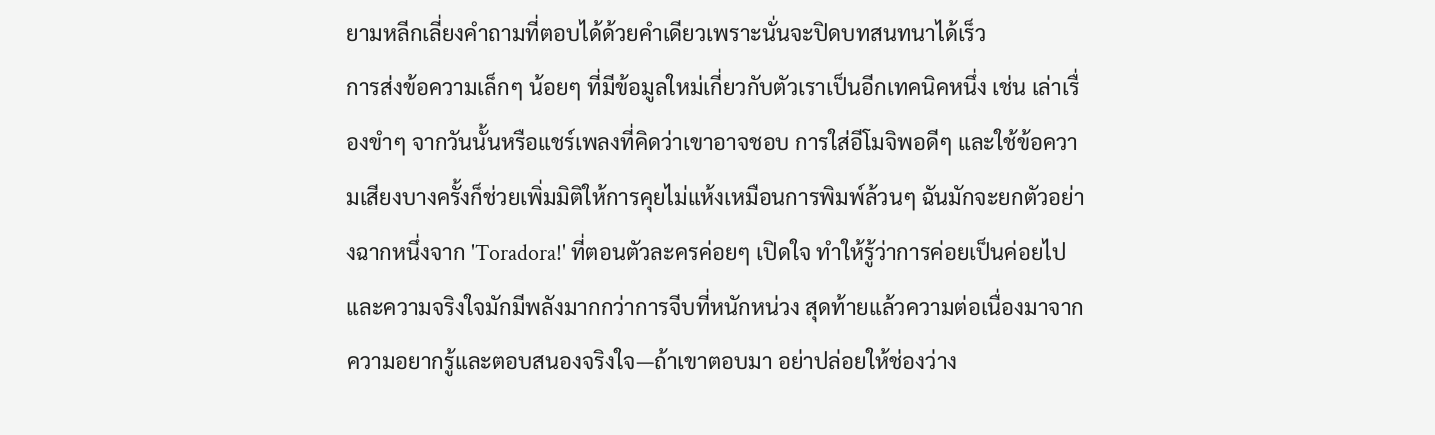ยามหลีกเลี่ยงคำถามที่ตอบได้ด้วยคำเดียวเพราะนั่นจะปิดบทสนทนาได้เร็ว
การส่งข้อความเล็กๆ น้อยๆ ที่มีข้อมูลใหม่เกี่ยวกับตัวเราเป็นอีกเทคนิคหนึ่ง เช่น เล่าเรื่องขำๆ จากวันนั้นหรือแชร์เพลงที่คิดว่าเขาอาจชอบ การใส่อีโมจิพอดีๆ และใช้ข้อความเสียงบางครั้งก็ช่วยเพิ่มมิติให้การคุยไม่แห้งเหมือนการพิมพ์ล้วนๆ ฉันมักจะยกตัวอย่างฉากหนึ่งจาก 'Toradora!' ที่ตอนตัวละครค่อยๆ เปิดใจ ทำให้รู้ว่าการค่อยเป็นค่อยไปและความจริงใจมักมีพลังมากกว่าการจีบที่หนักหน่วง สุดท้ายแล้วความต่อเนื่องมาจากความอยากรู้และตอบสนองจริงใจ—ถ้าเขาตอบมา อย่าปล่อยให้ช่องว่าง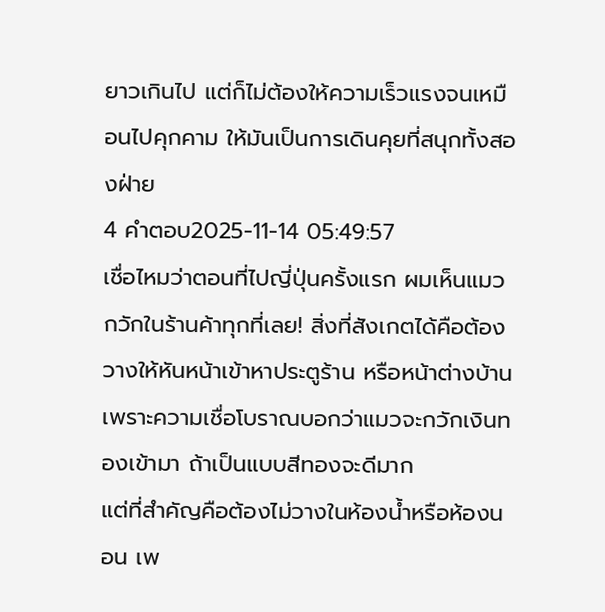ยาวเกินไป แต่ก็ไม่ต้องให้ความเร็วแรงจนเหมือนไปคุกคาม ให้มันเป็นการเดินคุยที่สนุกทั้งสองฝ่าย
4 คำตอบ2025-11-14 05:49:57
เชื่อไหมว่าตอนที่ไปญี่ปุ่นครั้งแรก ผมเห็นแมวกวักในร้านค้าทุกที่เลย! สิ่งที่สังเกตได้คือต้องวางให้หันหน้าเข้าหาประตูร้าน หรือหน้าต่างบ้าน เพราะความเชื่อโบราณบอกว่าแมวจะกวักเงินทองเข้ามา ถ้าเป็นแบบสีทองจะดีมาก
แต่ที่สำคัญคือต้องไม่วางในห้องน้ำหรือห้องนอน เพ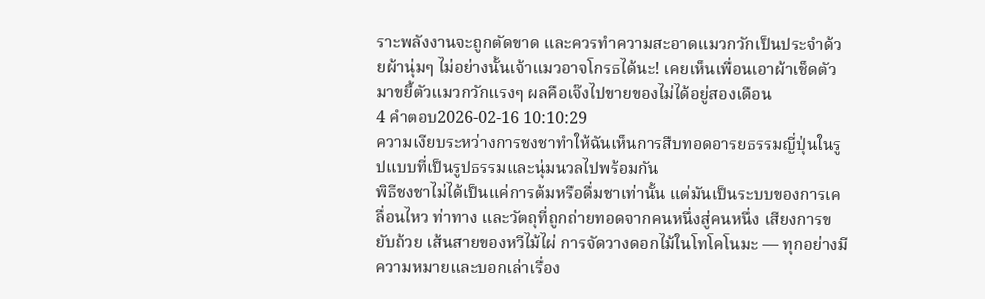ราะพลังงานจะถูกตัดขาด และควรทำความสะอาดแมวกวักเป็นประจำด้วยผ้านุ่มๆ ไม่อย่างนั้นเจ้าแมวอาจโกรธได้นะ! เคยเห็นเพื่อนเอาผ้าเช็ดตัวมาขยี้ตัวแมวกวักแรงๆ ผลคือเจ๊งไปขายของไม่ได้อยู่สองเดือน
4 คำตอบ2026-02-16 10:10:29
ความเงียบระหว่างการชงชาทำให้ฉันเห็นการสืบทอดอารยธรรมญี่ปุ่นในรูปแบบที่เป็นรูปธรรมและนุ่มนวลไปพร้อมกัน
พิธีชงชาไม่ได้เป็นแค่การต้มหรือดื่มชาเท่านั้น แต่มันเป็นระบบของการเคลื่อนไหว ท่าทาง และวัตถุที่ถูกถ่ายทอดจากคนหนึ่งสู่คนหนึ่ง เสียงการขยับถ้วย เส้นสายของหวีไม้ไผ่ การจัดวางดอกไม้ในโทโคโนมะ — ทุกอย่างมีความหมายและบอกเล่าเรื่อง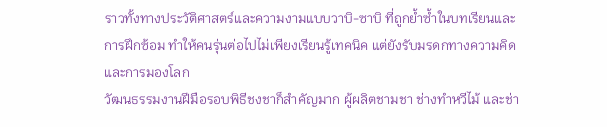ราวทั้งทางประวัติศาสตร์และความงามแบบวาบิ-ซาบิ ที่ถูกย้ำซ้ำในบทเรียนและการฝึกซ้อม ทำให้คนรุ่นต่อไปไม่เพียงเรียนรู้เทคนิค แต่ยังรับมรดกทางความคิดและการมองโลก
วัฒนธรรมงานฝีมือรอบพิธีชงชาก็สำคัญมาก ผู้ผลิตชามชา ช่างทำหวีไม้ และช่า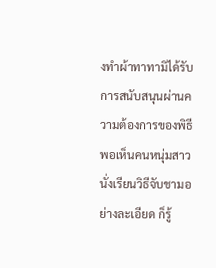งทำผ้าทาทามิได้รับการสนับสนุนผ่านความต้องการของพิธี พอเห็นคนหนุ่มสาวนั่งเรียนวิธีจับชามอย่างละเอียด ก็รู้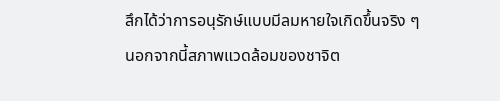สึกได้ว่าการอนุรักษ์แบบมีลมหายใจเกิดขึ้นจริง ๆ นอกจากนี้สภาพแวดล้อมของชาจิต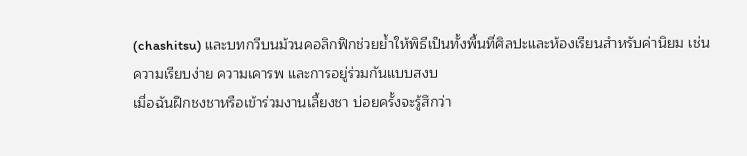(chashitsu) และบทกวีบนม้วนคอลิกฟิกช่วยย้ำให้พิธีเป็นทั้งพื้นที่ศิลปะและห้องเรียนสำหรับค่านิยม เช่น ความเรียบง่าย ความเคารพ และการอยู่ร่วมกันแบบสงบ
เมื่อฉันฝึกชงชาหรือเข้าร่วมงานเลี้ยงชา บ่อยครั้งจะรู้สึกว่า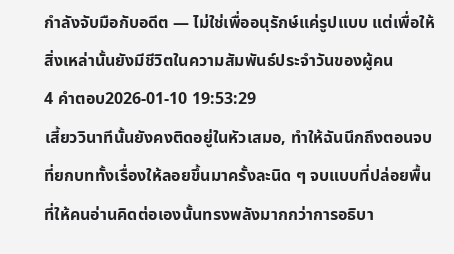กำลังจับมือกับอดีต — ไม่ใช่เพื่ออนุรักษ์แค่รูปแบบ แต่เพื่อให้สิ่งเหล่านั้นยังมีชีวิตในความสัมพันธ์ประจำวันของผู้คน
4 คำตอบ2026-01-10 19:53:29
เสี้ยววินาทีนั้นยังคงติดอยู่ในหัวเสมอ, ทำให้ฉันนึกถึงตอนจบที่ยกบททั้งเรื่องให้ลอยขึ้นมาครั้งละนิด ๆ จบแบบที่ปล่อยพื้นที่ให้คนอ่านคิดต่อเองนั้นทรงพลังมากกว่าการอธิบา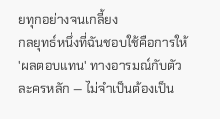ยทุกอย่างจนเกลี้ยง
กลยุทธ์หนึ่งที่ฉันชอบใช้คือการให้ 'ผลตอบแทน' ทางอารมณ์กับตัวละครหลัก — ไม่จำเป็นต้องเป็น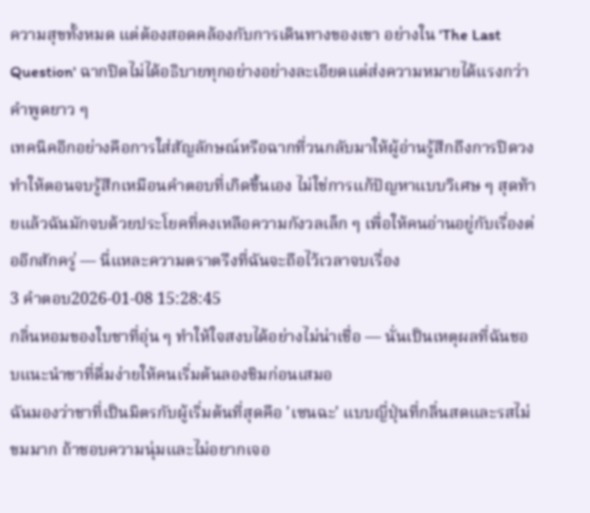ความสุขทั้งหมด แต่ต้องสอดคล้องกับการเดินทางของเขา อย่างใน 'The Last Question' ฉากปิดไม่ได้อธิบายทุกอย่างอย่างละเอียดแต่ส่งความหมายได้แรงกว่าคำพูดยาว ๆ
เทคนิคอีกอย่างคือการใส่สัญลักษณ์หรือฉากที่วนกลับมาให้ผู้อ่านรู้สึกถึงการปิดวง ทำให้ตอนจบรู้สึกเหมือนคำตอบที่เกิดขึ้นเอง ไม่ใช่การแก้ปัญหาแบบวิเศษ ๆ สุดท้ายแล้วฉันมักจบด้วยประโยคที่คงเหลือความกังวลเล็ก ๆ เพื่อให้คนอ่านอยู่กับเรื่องต่ออีกสักครู่ — นี่แหละความตราตรึงที่ฉันจะถือไว้เวลาจบเรื่อง
3 คำตอบ2026-01-08 15:28:45
กลิ่นหอมของใบชาที่อุ่น ๆ ทำให้ใจสงบได้อย่างไม่น่าเชื่อ — นั่นเป็นเหตุผลที่ฉันชอบแนะนำชาที่ดื่มง่ายให้คนเริ่มต้นลองชิมก่อนเสมอ
ฉันมองว่าชาที่เป็นมิตรกับผู้เริ่มต้นที่สุดคือ 'เซนฉะ' แบบญี่ปุ่นที่กลิ่นสดและรสไม่ขมมาก ถ้าชอบความนุ่มและไม่อยากเจอ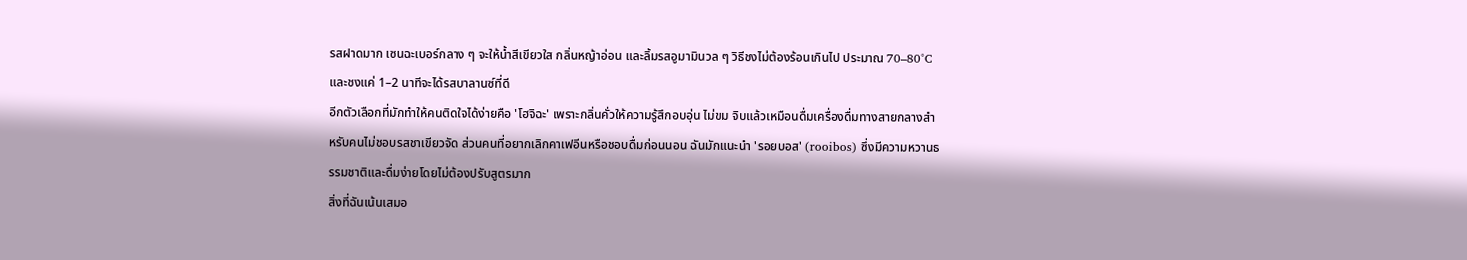รสฝาดมาก เซนฉะเบอร์กลาง ๆ จะให้น้ำสีเขียวใส กลิ่นหญ้าอ่อน และลิ้มรสอูมามินวล ๆ วิธีชงไม่ต้องร้อนเกินไป ประมาณ 70–80°C และชงแค่ 1–2 นาทีจะได้รสบาลานซ์ที่ดี
อีกตัวเลือกที่มักทำให้คนติดใจได้ง่ายคือ 'โฮจิฉะ' เพราะกลิ่นคั่วให้ความรู้สึกอบอุ่น ไม่ขม จิบแล้วเหมือนดื่มเครื่องดื่มทางสายกลางสำหรับคนไม่ชอบรสชาเขียวจัด ส่วนคนที่อยากเลิกคาเฟอีนหรือชอบดื่มก่อนนอน ฉันมักแนะนำ 'รอยบอส' (rooibos) ซึ่งมีความหวานธรรมชาติและดื่มง่ายโดยไม่ต้องปรับสูตรมาก
สิ่งที่ฉันเน้นเสมอ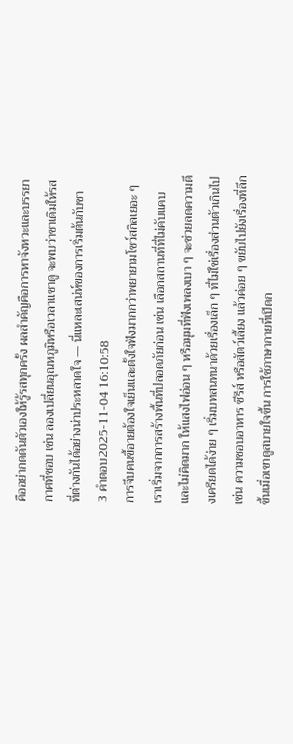คืออย่ากดดันตัวเองให้รู้รสทุกครั้ง ผลสำคัญคือการหาจังหวะและบรรยากาศที่ชอบ เช่น ลองเปลี่ยนอุณหภูมิหรือเวลาแชาดู จะพบว่าชาเดิมให้รสที่ต่างกันได้อย่างน่าประหลาดใจ — นี่แหละเสน่ห์ของการเริ่มต้นกับชา
3 คำตอบ2025-11-04 16:10:58
การจีบคนขี้อายต้องใจเย็นและตั้งใจฟังมากกว่าพยายามโชว์สกิลเยอะ ๆ
เราเริ่มจากการสร้างพื้นที่ปลอดภัยก่อน เช่น เลือกสถานที่ที่ไม่คับแคบและไม่คิดมาก ให้แสงไฟอ่อน ๆ หรือมุมที่ฟังเพลงเบา ๆ จะช่วยลดความตึงเครียดได้ง่าย ๆ เริ่มบทสนทนาด้วยเรื่องเล็ก ๆ ที่ไม่ใช่เรื่องส่วนตัวเกินไป เช่น ความชอบอาหาร ซีรีส์ หรือสัตว์เลี้ยง แล้วค่อย ๆ ขยับไปยังเรื่องที่ลึกขึ้นเมื่อเขาดูสบายใจขึ้น การใช้ภาษากายที่เปิดก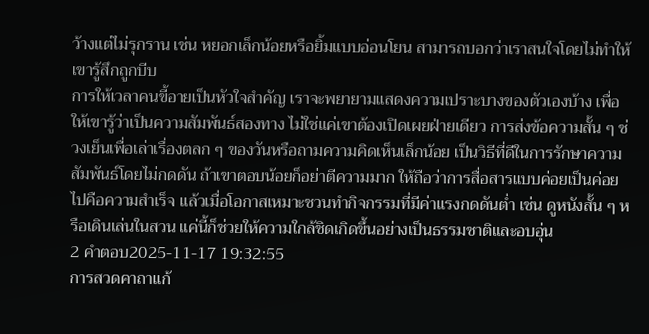ว้างแต่ไม่รุกราน เช่น หยอกเล็กน้อยหรือยิ้มแบบอ่อนโยน สามารถบอกว่าเราสนใจโดยไม่ทำให้เขารู้สึกถูกบีบ
การให้เวลาคนขี้อายเป็นหัวใจสำคัญ เราจะพยายามแสดงความเปราะบางของตัวเองบ้าง เพื่อให้เขารู้ว่าเป็นความสัมพันธ์สองทาง ไม่ใช่แค่เขาต้องเปิดเผยฝ่ายเดียว การส่งข้อความสั้น ๆ ช่วงเย็นเพื่อเล่าเรื่องตลก ๆ ของวันหรือถามความคิดเห็นเล็กน้อย เป็นวิธีที่ดีในการรักษาความสัมพันธ์โดยไม่กดดัน ถ้าเขาตอบน้อยก็อย่าตีความมาก ให้ถือว่าการสื่อสารแบบค่อยเป็นค่อยไปคือความสำเร็จ แล้วเมื่อโอกาสเหมาะชวนทำกิจกรรมที่มีค่าแรงกดดันต่ำ เช่น ดูหนังสั้น ๆ หรือเดินเล่นในสวน แค่นี้ก็ช่วยให้ความใกล้ชิดเกิดขึ้นอย่างเป็นธรรมชาติและอบอุ่น
2 คำตอบ2025-11-17 19:32:55
การสวดคาถาแก้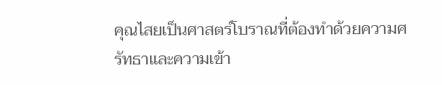คุณไสยเป็นศาสตร์โบราณที่ต้องทำด้วยความศรัทธาและความเข้า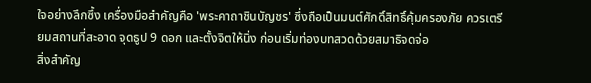ใจอย่างลึกซึ้ง เครื่องมือสำคัญคือ 'พระคาถาชินบัญชร' ซึ่งถือเป็นมนต์ศักดิ์สิทธิ์คุ้มครองภัย ควรเตรียมสถานที่สะอาด จุดธูป 9 ดอก และตั้งจิตให้นิ่ง ก่อนเริ่มท่องบทสวดด้วยสมาธิจดจ่อ
สิ่งสำคัญ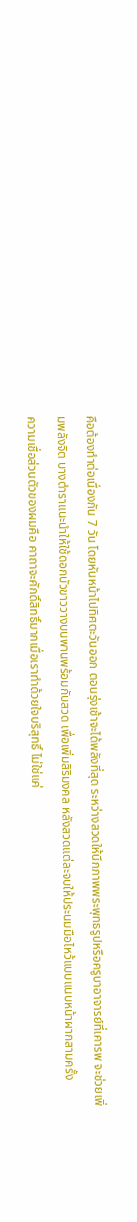คือต้องทำต่อเนื่องกัน 7 วัน โดยหันหน้าไปทิศตะวันออก ตอนรุ่งเช้าจะได้พลังที่สุด ระหว่างสวดให้นึกภาพพระพุทธรูปหรือครูบาอาจารย์ที่เคารพ จะช่วยเพิ่มพลังจิต บางตำราแนะนำให้ใช้ดอกบัวขาววางบนพานพร้อมกับสวด เพื่อเพิ่มสิริมงคล หลังสวดแต่ละจบให้ประนมมือไหว้แบบแนบหน้าผากสามครั้ง
ความเชื่อส่วนตัวของผมคือ คาถาจะศักดิ์สิทธิ์มากเมื่อเราทำด้วยใจบริสุทธิ์ ไม่ใช่แค่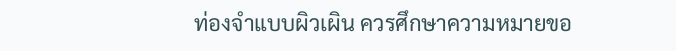ท่องจำแบบผิวเผิน ควรศึกษาความหมายขอ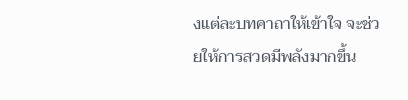งแต่ละบทคาถาให้เข้าใจ จะช่วยให้การสวดมีพลังมากขึ้น